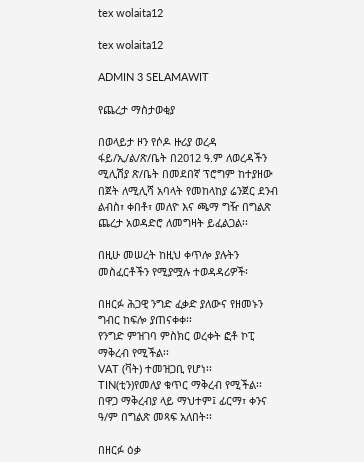tex wolaita12

tex wolaita12

ADMIN 3 SELAMAWIT

የጨረታ ማስታወቂያ

በወላይታ ዞን የሶዶ ዙሪያ ወረዳ ፋይ/ኢ/ል/ጽ/ቤት በ2012 ዓ.ም ለወረዳችን ሚሊሽያ ጽ/ቤት በመደበኛ ፕሮግም ከተያዘው በጀት ለሚሊሻ አባላት የመከላከያ ሬንጀር ደንብ ልብስ፣ ቀበቶ፣ መለዮ እና ጫማ ግዥ በግልጽ ጨረታ አወዳድሮ ለመግዛት ይፈልጋል፡፡

በዚሁ መሠረት ከዚህ ቀጥሎ ያሉትን መስፈርቶችን የሚያሟሉ ተወዳዳሪዎች፡

በዘርፉ ሕጋዊ ንግድ ፈቃድ ያለውና የዘመኑን ግብር ከፍሎ ያጠናቀቀ፡፡
የንግድ ምዝገባ ምስክር ወረቀት ፎቶ ኮፒ ማቅረብ የሚችል፡፡
VAT (ቫት) ተመዝጋቢ የሆነ፡፡
TIN(ቲን)የመለያ ቁጥር ማቅረብ የሚችል፡፡
በዋጋ ማቅረብያ ላይ ማህተም፤ ፊርማ፣ ቀንና ዓ/ም በግልጽ መጻፍ አለበት፡፡

በዘርፉ ዕቃ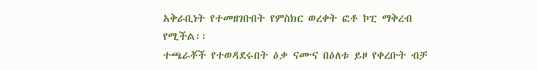አቅራቢነት የተመዘገቡበት የምስክር ወረቀት ፎቶ ኮፒ ማቅረብ የሚችል፡፡
ተጫራቾች የተወዳደሩበት ዕቃ ናሙና በዕለቱ ይዞ የቀረቡት ብቻ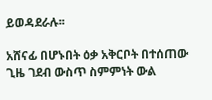ይወዳደራሉ፡፡

አሸናፊ በሆኑበት ዕቃ አቅርቦት በተሰጠው ጊዜ ገደብ ውስጥ ስምምነት ውል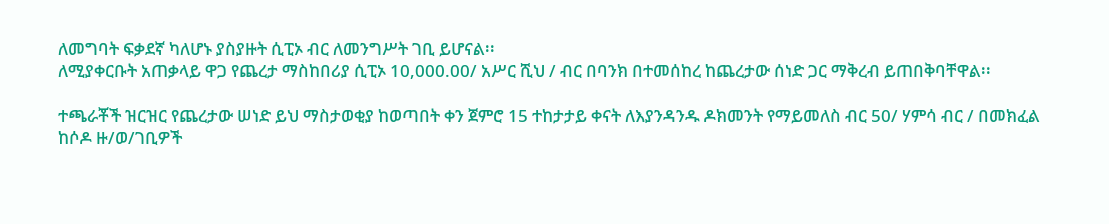ለመግባት ፍቃደኛ ካለሆኑ ያስያዙት ሲፒኦ ብር ለመንግሥት ገቢ ይሆናል፡፡
ለሚያቀርቡት አጠቃላይ ዋጋ የጨረታ ማስከበሪያ ሲፒኦ 10,000.00/ አሥር ሺህ / ብር በባንክ በተመሰከረ ከጨረታው ሰነድ ጋር ማቅረብ ይጠበቅባቸዋል፡፡

ተጫራቾች ዝርዝር የጨረታው ሠነድ ይህ ማስታወቂያ ከወጣበት ቀን ጀምሮ 15 ተከታታይ ቀናት ለእያንዳንዱ ዶክመንት የማይመለስ ብር 50/ ሃምሳ ብር / በመክፈል ከሶዶ ዙ/ወ/ገቢዎች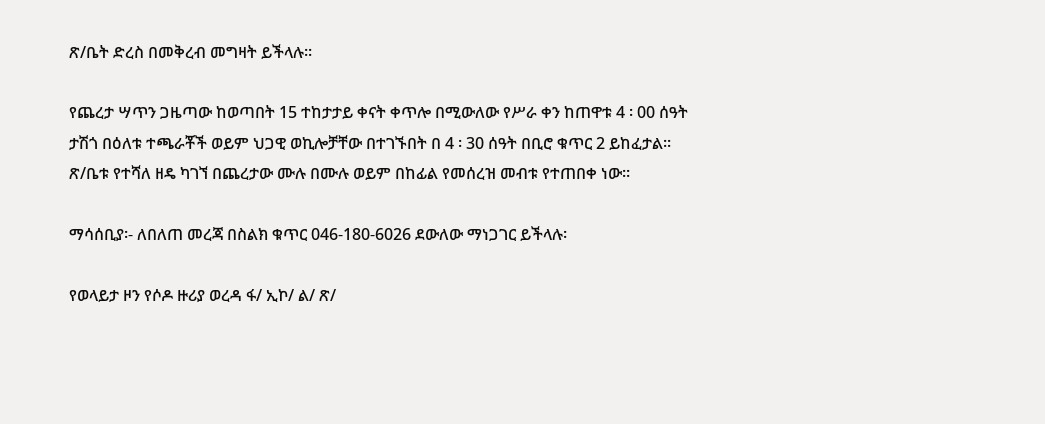ጽ/ቤት ድረስ በመቅረብ መግዛት ይችላሉ፡፡

የጨረታ ሣጥን ጋዜጣው ከወጣበት 15 ተከታታይ ቀናት ቀጥሎ በሚውለው የሥራ ቀን ከጠዋቱ 4 ፡ 00 ሰዓት ታሽጎ በዕለቱ ተጫራቾች ወይም ህጋዊ ወኪሎቻቸው በተገኙበት በ 4 ፡ 30 ሰዓት በቢሮ ቁጥር 2 ይከፈታል፡፡
ጽ/ቤቱ የተሻለ ዘዴ ካገኘ በጨረታው ሙሉ በሙሉ ወይም በከፊል የመሰረዝ መብቱ የተጠበቀ ነው፡፡

ማሳሰቢያ፡- ለበለጠ መረጃ በስልክ ቁጥር 046-180-6026 ደውለው ማነጋገር ይችላሉ፡

የወላይታ ዞን የሶዶ ዙሪያ ወረዳ ፋ/ ኢኮ/ ል/ ጽ/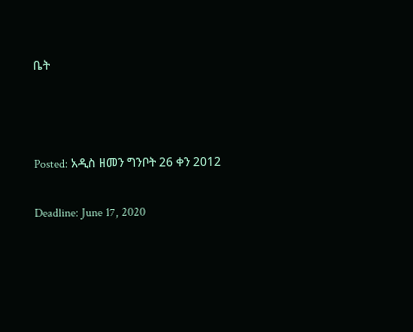ቤት



Posted: አዲስ ዘመን ግንቦት 26 ቀን 2012

Deadline: June 17, 2020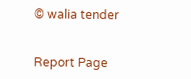© walia tender


Report Page